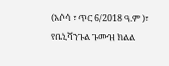(አሶሳ ፣ ጥር 6/2018 ዓ.ም )፣ የቤኒሻንጉል ጉሙዝ ክልል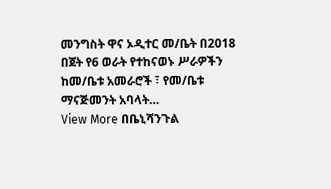መንግስት ዋና ኦዲተር መ/ቤት በ2018 በጀት የ6 ወራት የተከናወኑ ሥራዎችን ከመ/ቤቱ አመራሮች ፣ የመ/ቤቱ ማናጅመንት አባላት…
View More በቤኒሻንጉል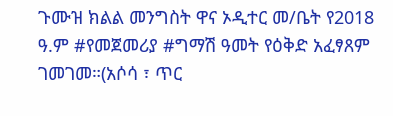ጉሙዝ ክልል መንግስት ዋና ኦዲተር መ/ቤት የ2018 ዓ.ም #የመጀመሪያ #ግማሽ ዓመት የዕቅድ አፈፃጸም ገመገመ።(አሶሳ ፣ ጥር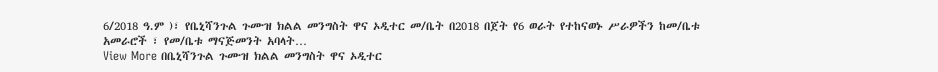6/2018 ዓ.ም )፣ የቤኒሻንጉል ጉሙዝ ክልል መንግስት ዋና ኦዲተር መ/ቤት በ2018 በጀት የ6 ወራት የተከናወኑ ሥራዎችን ከመ/ቤቱ አመራሮች ፣ የመ/ቤቱ ማናጅመንት አባላት…
View More በቤኒሻንጉል ጉሙዝ ክልል መንግስት ዋና ኦዲተር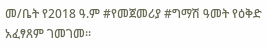መ/ቤት የ2018 ዓ.ም #የመጀመሪያ #ግማሽ ዓመት የዕቅድ አፈፃጸም ገመገመ።